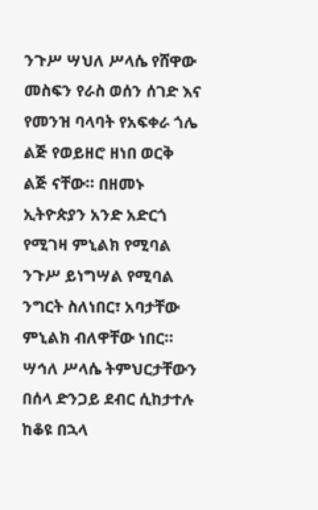ንጉሥ ሣህለ ሥላሴ የሸዋው መስፍን የራስ ወሰን ሰገድ እና የመንዝ ባላባት የአፍቀራ ጎሌ ልጅ የወይዘሮ ዘነበ ወርቅ ልጅ ናቸው። በዘመኑ ኢትዮጵያን አንድ አድርጎ የሚገዛ ምኒልክ የሚባል ንጉሥ ይነግሣል የሚባል ንግርት ስለነበር፣ አባታቸው ምኒልክ ብለዋቸው ነበር። ሣኅለ ሥላሴ ትምህርታቸውን በሰላ ድንጋይ ደብር ሲከታተሉ ከቆዩ በኋላ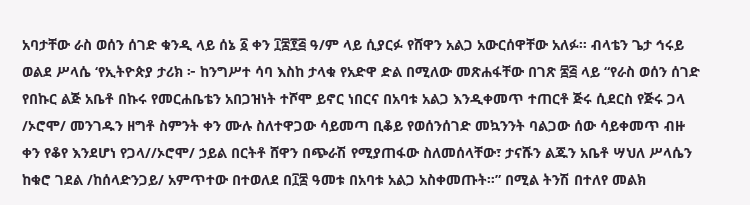አባታቸው ራስ ወሰን ሰገድ ቁንዲ ላይ ሰኔ ፩ ቀን ፲፰፻፭ ዓ/ም ላይ ሲያርፉ የሸዋን አልጋ አውርሰዋቸው አለፉ። ብላቴን ጌታ ኅሩይ ወልደ ሥላሴ ‘የኢትዮጵያ ታሪክ ፦ ከንግሥተ ሳባ እስከ ታላቁ የአድዋ ድል በሚለው መጽሐፋቸው በገጽ ፷፭ ላይ “የራስ ወሰን ሰገድ የበኩር ልጅ አቤቶ በኩሩ የመርሐቤቴን አበጋዝነት ተሾሞ ይኖር ነበርና በአባቱ አልጋ እንዲቀመጥ ተጠርቶ ጅሩ ሲደርስ የጅሩ ጋላ /ኦሮሞ/ መንገዱን ዘግቶ ስምንት ቀን ሙሉ ስለተዋጋው ሳይመጣ ቢቆይ የወሰንሰገድ መኳንንት ባልጋው ሰው ሳይቀመጥ ብዙ ቀን የቆየ እንደሆነ የጋላ//ኦሮሞ/ ኃይል በርትቶ ሸዋን በጭራሽ የሚያጠፋው ስለመሰላቸው፣ ታናሹን ልጁን አቤቶ ሣህለ ሥላሴን ከቁሮ ገደል /ከሰላድንጋይ/ አምጥተው በተወለደ በ፲፰ ዓመቱ በአባቱ አልጋ አስቀመጡት።” በሚል ትንሽ በተለየ መልክ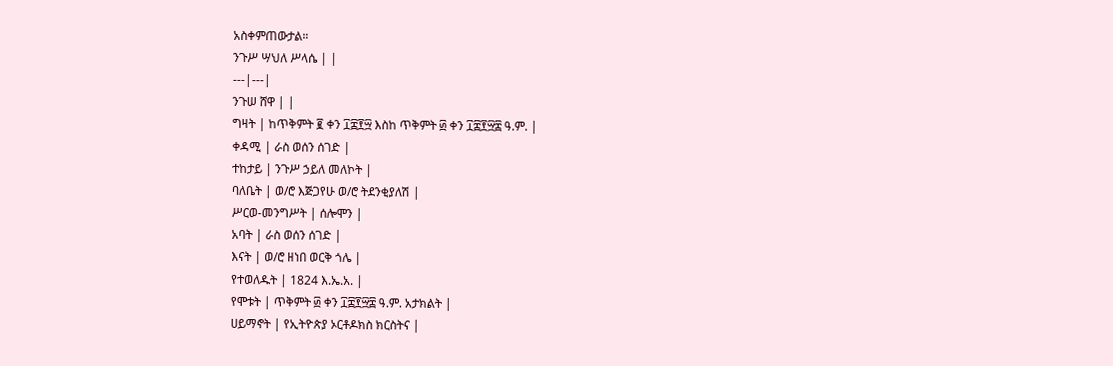አስቀምጠውታል።
ንጉሥ ሣህለ ሥላሴ | |
---|---|
ንጉሠ ሸዋ | |
ግዛት | ከጥቅምት ፪ ቀን ፲፰፻፵ እስከ ጥቅምት ፴ ቀን ፲፰፻፵፰ ዓ.ም. |
ቀዳሚ | ራስ ወሰን ሰገድ |
ተከታይ | ንጉሥ ኃይለ መለኮት |
ባለቤት | ወ/ሮ እጅጋየሁ ወ/ሮ ትደንቂያለሽ |
ሥርወ-መንግሥት | ሰሎሞን |
አባት | ራስ ወሰን ሰገድ |
እናት | ወ/ሮ ዘነበ ወርቅ ጎሌ |
የተወለዱት | 1824 እ.ኤ.አ. |
የሞቱት | ጥቅምት ፴ ቀን ፲፰፻፵፰ ዓ.ም. አታክልት |
ሀይማኖት | የኢትዮጵያ ኦርቶዶክስ ክርስትና |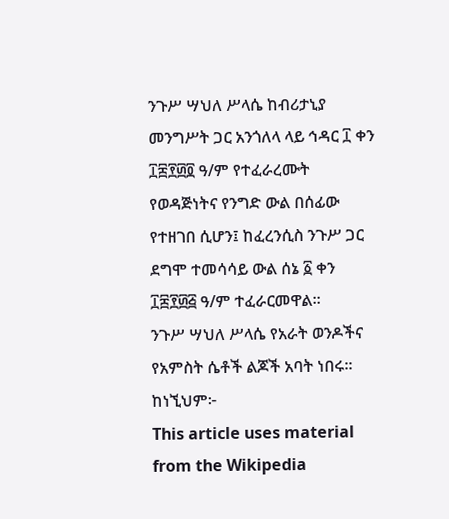ንጉሥ ሣህለ ሥላሴ ከብሪታኒያ መንግሥት ጋር አንጎለላ ላይ ኅዳር ፲ ቀን ፲፰፻፴፬ ዓ/ም የተፈራረሙት የወዳጅነትና የንግድ ውል በሰፊው የተዘገበ ሲሆን፤ ከፈረንሲስ ንጉሥ ጋር ደግሞ ተመሳሳይ ውል ሰኔ ፩ ቀን ፲፰፻፴፭ ዓ/ም ተፈራርመዋል።
ንጉሥ ሣህለ ሥላሴ የአራት ወንዶችና የአምስት ሴቶች ልጆች አባት ነበሩ። ከነኚህም፦
This article uses material from the Wikipedia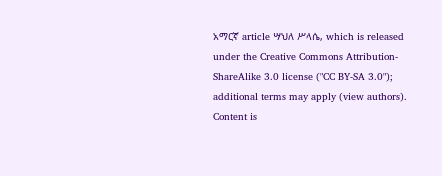አማርኛ article ሣህለ ሥላሴ, which is released under the Creative Commons Attribution-ShareAlike 3.0 license ("CC BY-SA 3.0"); additional terms may apply (view authors). Content is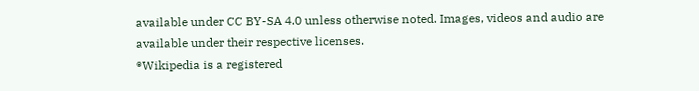available under CC BY-SA 4.0 unless otherwise noted. Images, videos and audio are available under their respective licenses.
®Wikipedia is a registered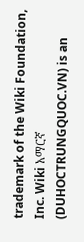trademark of the Wiki Foundation, Inc. Wiki አማርኛ (DUHOCTRUNGQUOC.VN) is an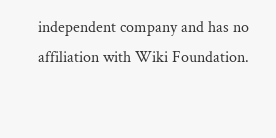independent company and has no affiliation with Wiki Foundation.